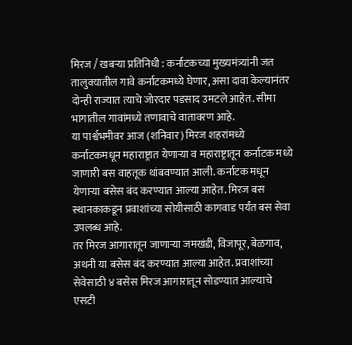मिरज / खबऱ्या प्रतिनिधी : कर्नाटकच्या मुख्यमंत्र्यांनी जत तालुक्यातील गावे कर्नाटकमध्ये घेणार, असा दावा केल्यानंतर दोन्ही राज्यात त्याचे जोरदार पडसाद उमटले आहेत. सीमा भागातील गावांमध्ये तणावाचे वातावरण आहे.
या पार्श्वभमीवर आज (शनिवार) मिरज शहरांमध्ये कर्नाटकमधून महाराष्ट्रात येणाऱ्या व महाराष्ट्रातून कर्नाटक मध्ये जाणारी बस वाहतूक थांबवण्यात आली. कर्नाटक मधून येणाऱ्या बसेस बंद करण्यात आल्या आहेत. मिरज बस स्थानकाकडून प्रवाशांच्या सोयीसाठी कागवाड पर्यंत बस सेवा उपलब्ध आहे.
तर मिरज आगारातून जाणाऱ्या जमखंडी, विजापूर, बेळगाव, अथनी या बसेस बंद करण्यात आल्या आहेत. प्रवाशांच्या सेवेसाठी ४ बसेस मिरज आगारातून सोडण्यात आल्याचे एसटी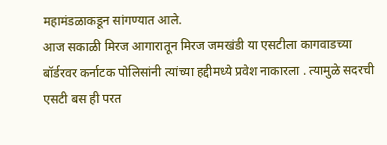महामंडळाकडून सांगण्यात आले.
आज सकाळी मिरज आगारातून मिरज जमखंडी या एसटीला कागवाडच्या बॉर्डरवर कर्नाटक पोलिसांनी त्यांच्या हद्दीमध्ये प्रवेश नाकारला . त्यामुळे सदरची एसटी बस ही परत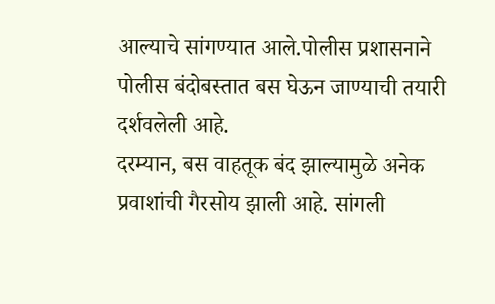आल्याचे सांगण्यात आले.पोलीस प्रशासनाने पोलीस बंदोबस्तात बस घेऊन जाण्याची तयारी दर्शवलेली आहे.
दरम्यान, बस वाहतूक बंद झाल्यामुळे अनेक प्रवाशांची गैरसोय झाली आहे. सांगली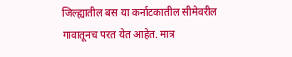जिल्ह्यातील बस या कर्नाटकातील सीमेवरील गावातूनच परत येत आहेत. मात्र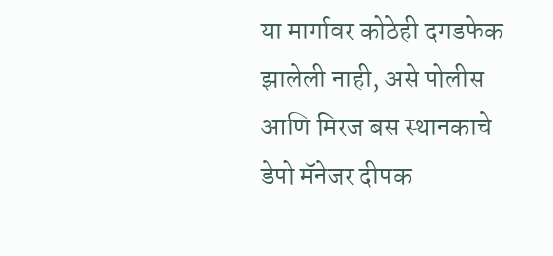या मार्गावर कोठेही दगडफेक झालेली नाही, असे पोलीस आणि मिरज बस स्थानकाचे डेपो मॅनेजर दीपक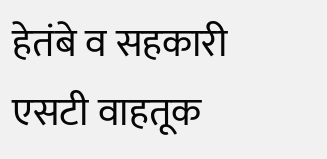हेतंबे व सहकारी एसटी वाहतूक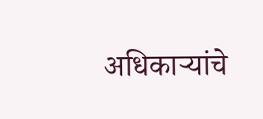अधिकाऱ्यांचे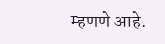म्हणणे आहे.